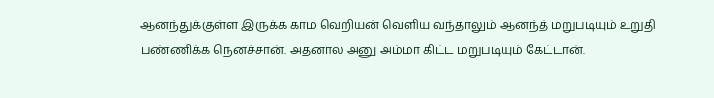ஆனந்துக்குள்ள இருக்க காம வெறியன் வெளிய வந்தாலும் ஆனந்த் மறுபடியும் உறுதி பண்ணிக்க நெனச்சான். அதனால அனு அம்மா கிட்ட மறுபடியும் கேட்டான்.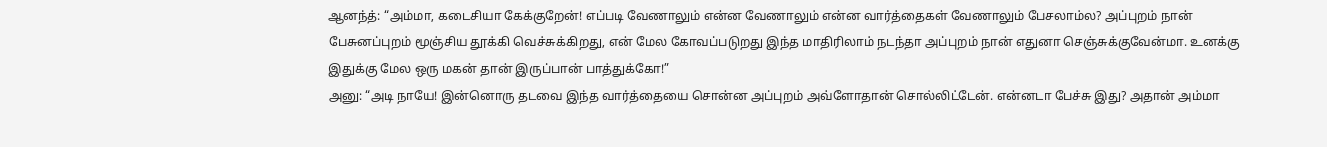ஆனந்த்: “அம்மா, கடைசியா கேக்குறேன்! எப்படி வேணாலும் என்ன வேணாலும் என்ன வார்த்தைகள் வேணாலும் பேசலாம்ல? அப்புறம் நான் பேசுனப்புறம் மூஞ்சிய தூக்கி வெச்சுக்கிறது, என் மேல கோவப்படுறது இந்த மாதிரிலாம் நடந்தா அப்புறம் நான் எதுனா செஞ்சுக்குவேன்மா. உனக்கு இதுக்கு மேல ஒரு மகன் தான் இருப்பான் பாத்துக்கோ!”
அனு: “அடி நாயே! இன்னொரு தடவை இந்த வார்த்தையை சொன்ன அப்புறம் அவ்ளோதான் சொல்லிட்டேன். என்னடா பேச்சு இது? அதான் அம்மா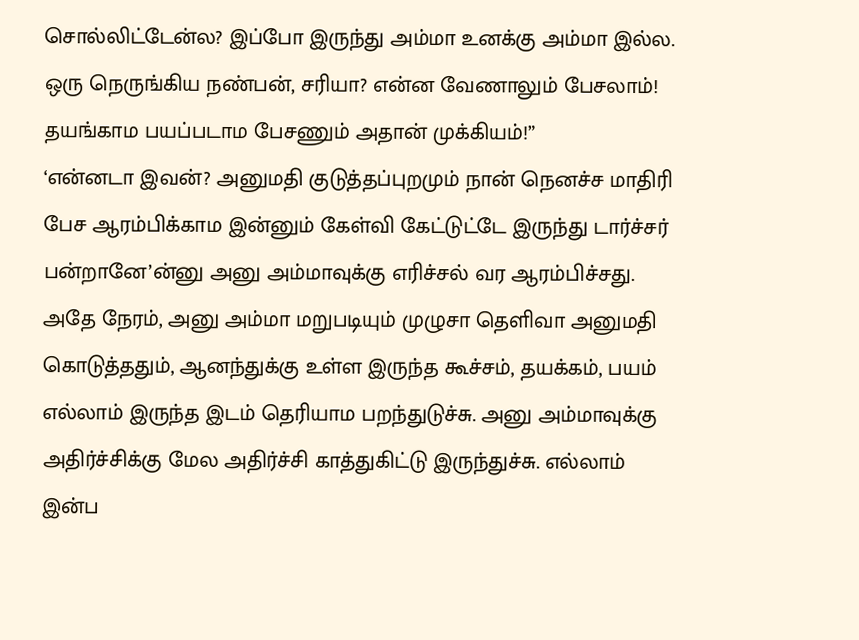சொல்லிட்டேன்ல? இப்போ இருந்து அம்மா உனக்கு அம்மா இல்ல. ஒரு நெருங்கிய நண்பன், சரியா? என்ன வேணாலும் பேசலாம்! தயங்காம பயப்படாம பேசணும் அதான் முக்கியம்!”
‘என்னடா இவன்? அனுமதி குடுத்தப்புறமும் நான் நெனச்ச மாதிரி பேச ஆரம்பிக்காம இன்னும் கேள்வி கேட்டுட்டே இருந்து டார்ச்சர் பன்றானே’ன்னு அனு அம்மாவுக்கு எரிச்சல் வர ஆரம்பிச்சது. அதே நேரம், அனு அம்மா மறுபடியும் முழுசா தெளிவா அனுமதி கொடுத்ததும், ஆனந்துக்கு உள்ள இருந்த கூச்சம், தயக்கம், பயம் எல்லாம் இருந்த இடம் தெரியாம பறந்துடுச்சு. அனு அம்மாவுக்கு அதிர்ச்சிக்கு மேல அதிர்ச்சி காத்துகிட்டு இருந்துச்சு. எல்லாம் இன்ப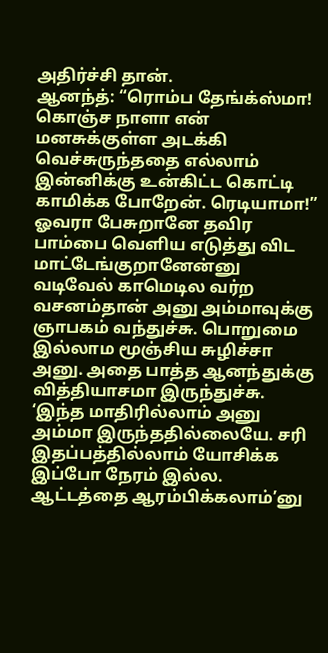அதிர்ச்சி தான்.
ஆனந்த்: “ரொம்ப தேங்க்ஸ்மா! கொஞ்ச நாளா என் மனசுக்குள்ள அடக்கி வெச்சுருந்ததை எல்லாம் இன்னிக்கு உன்கிட்ட கொட்டி காமிக்க போறேன். ரெடியாமா!”
ஓவரா பேசுறானே தவிர பாம்பை வெளிய எடுத்து விட மாட்டேங்குறானேன்னு வடிவேல் காமெடில வர்ற வசனம்தான் அனு அம்மாவுக்கு ஞாபகம் வந்துச்சு. பொறுமை இல்லாம மூஞ்சிய சுழிச்சா அனு. அதை பாத்த ஆனந்துக்கு வித்தியாசமா இருந்துச்சு. ‘இந்த மாதிரில்லாம் அனு அம்மா இருந்ததில்லையே. சரி இதப்பத்தில்லாம் யோசிக்க இப்போ நேரம் இல்ல. ஆட்டத்தை ஆரம்பிக்கலாம்’னு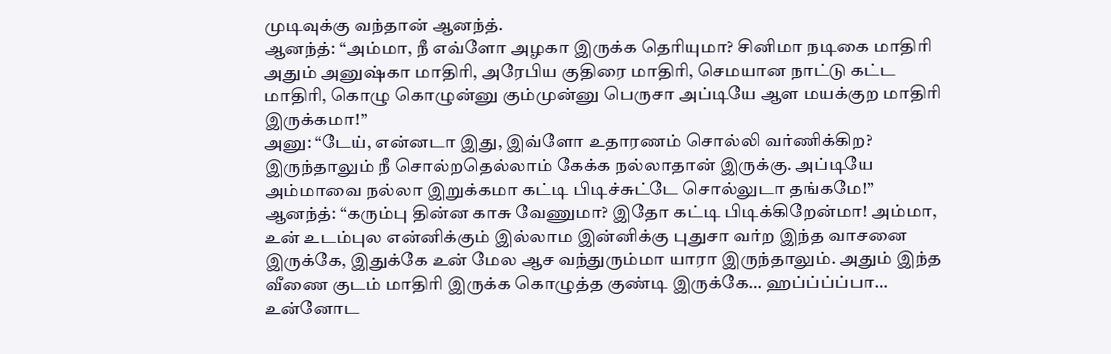முடிவுக்கு வந்தான் ஆனந்த்.
ஆனந்த்: “அம்மா, நீ எவ்ளோ அழகா இருக்க தெரியுமா? சினிமா நடிகை மாதிரி அதும் அனுஷ்கா மாதிரி, அரேபிய குதிரை மாதிரி, செமயான நாட்டு கட்ட மாதிரி, கொழு கொழுன்னு கும்முன்னு பெருசா அப்டியே ஆள மயக்குற மாதிரி இருக்கமா!”
அனு: “டேய், என்னடா இது, இவ்ளோ உதாரணம் சொல்லி வர்ணிக்கிற? இருந்தாலும் நீ சொல்றதெல்லாம் கேக்க நல்லாதான் இருக்கு. அப்டியே அம்மாவை நல்லா இறுக்கமா கட்டி பிடிச்சுட்டே சொல்லுடா தங்கமே!”
ஆனந்த்: “கரும்பு தின்ன காசு வேணுமா? இதோ கட்டி பிடிக்கிறேன்மா! அம்மா, உன் உடம்புல என்னிக்கும் இல்லாம இன்னிக்கு புதுசா வர்ற இந்த வாசனை இருக்கே, இதுக்கே உன் மேல ஆச வந்துரும்மா யாரா இருந்தாலும். அதும் இந்த வீணை குடம் மாதிரி இருக்க கொழுத்த குண்டி இருக்கே… ஹப்ப்ப்ப்பா… உன்னோட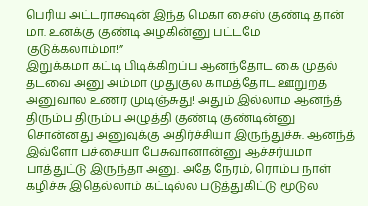பெரிய அட்டராக்ஷன் இந்த மெகா சைஸ் குண்டி தான் மா. உனக்கு குண்டி அழகின்னு பட்டமே குடுக்கலாம்மா!”
இறுக்கமா கட்டி பிடிக்கிறப்ப ஆனந்தோட கை முதல் தடவை அனு அம்மா முதுகுல காமத்தோட ஊறுறத அனுவால உணர முடிஞ்சுது! அதும் இல்லாம ஆனந்த் திரும்ப திரும்ப அழுத்தி குண்டி குண்டின்னு சொன்னது அனுவுக்கு அதிர்ச்சியா இருந்துச்சு. ஆனந்த் இவ்ளோ பச்சையா பேசுவானான்னு ஆச்சர்யமா பாத்துட்டு இருந்தா அனு. அதே நேரம், ரொம்ப நாள் கழிச்சு இதெல்லாம் கட்டில்ல படுத்துகிட்டு மூடுல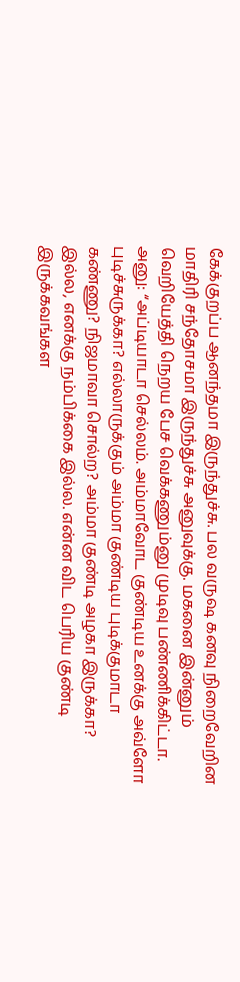கேக்குறப்ப ஆனந்தமா இருந்துச்சு. பல வருஷ கனவு நிறைவேறின மாதிரி சந்தோசமா இருந்துச்சு அனுவுக்கு. மகனை இன்னும் வெறியேத்தி நெறய பேச வெக்கணும்னு முடிவு பண்ணிக்கிட்டா.
அனு: “அப்டியாடா செல்லம். அம்மாவோட குண்டிய உனக்கு அவ்ளோ புடிச்சுருக்கா? எல்லாருக்கும் அம்மா குண்டிய புடிக்குமாடா கண்ணு? நிஜமாவா சொல்ற? அம்மா குண்டி அழகா இருக்கா? இல்ல, எனக்கு நம்பிக்கை இல்ல. என்ன விட பெரிய குண்டி இருக்கவங்கள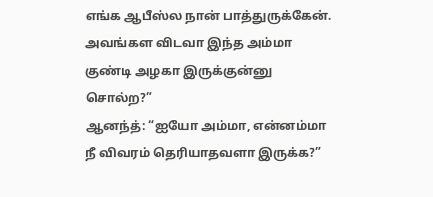எங்க ஆபீஸ்ல நான் பாத்துருக்கேன். அவங்கள விடவா இந்த அம்மா குண்டி அழகா இருக்குன்னு சொல்ற?”
ஆனந்த்: “ஐயோ அம்மா, என்னம்மா நீ விவரம் தெரியாதவளா இருக்க?”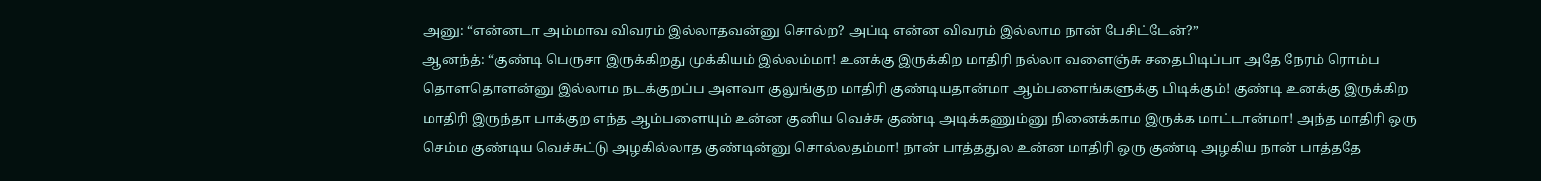அனு: “என்னடா அம்மாவ விவரம் இல்லாதவன்னு சொல்ற? அப்டி என்ன விவரம் இல்லாம நான் பேசிட்டேன்?”
ஆனந்த்: “குண்டி பெருசா இருக்கிறது முக்கியம் இல்லம்மா! உனக்கு இருக்கிற மாதிரி நல்லா வளைஞ்சு சதைபிடிப்பா அதே நேரம் ரொம்ப தொளதொளன்னு இல்லாம நடக்குறப்ப அளவா குலுங்குற மாதிரி குண்டியதான்மா ஆம்பளைங்களுக்கு பிடிக்கும்! குண்டி உனக்கு இருக்கிற மாதிரி இருந்தா பாக்குற எந்த ஆம்பளையும் உன்ன குனிய வெச்சு குண்டி அடிக்கணும்னு நினைக்காம இருக்க மாட்டான்மா! அந்த மாதிரி ஒரு செம்ம குண்டிய வெச்சுட்டு அழகில்லாத குண்டின்னு சொல்லதம்மா! நான் பாத்ததுல உன்ன மாதிரி ஒரு குண்டி அழகிய நான் பாத்ததே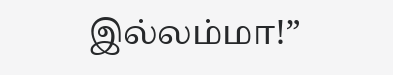இல்லம்மா!”